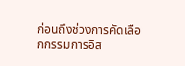ก่อนถึงช่วงการคัดเลือกกรรมการอิส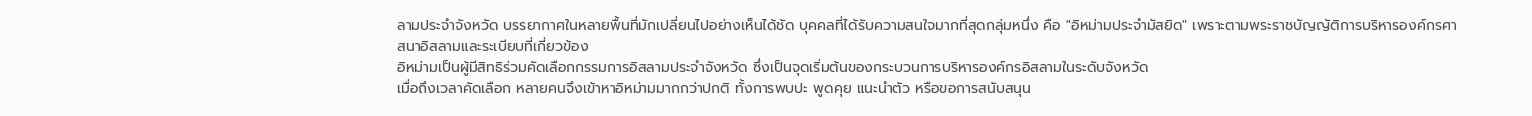ลามประจำจังหวัด บรรยากาศในหลายพื้นที่มักเปลี่ยนไปอย่างเห็นได้ชัด บุคคลที่ได้รับความสนใจมากที่สุดกลุ่มหนึ่ง คือ "อิหม่ามประจำมัสยิด" เพราะตามพระราชบัญญัติการบริหารองค์กรศาสนาอิสลามและระเบียบที่เกี่ยวข้อง
อิหม่ามเป็นผู้มีสิทธิร่วมคัดเลือกกรรมการอิสลามประจำจังหวัด ซึ่งเป็นจุดเริ่มต้นของกระบวนการบริหารองค์กรอิสลามในระดับจังหวัด
เมื่อถึงเวลาคัดเลือก หลายคนจึงเข้าหาอิหม่ามมากกว่าปกติ ทั้งการพบปะ พูดคุย แนะนำตัว หรือขอการสนับสนุน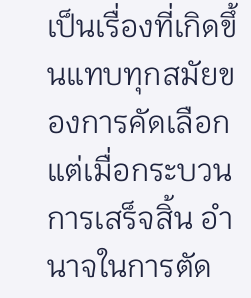เป็นเรื่องที่เกิดขึ้นแทบทุกสมัยของการคัดเลือก
แต่เมื่อกระบวนการเสร็จสิ้น อำนาจในการตัด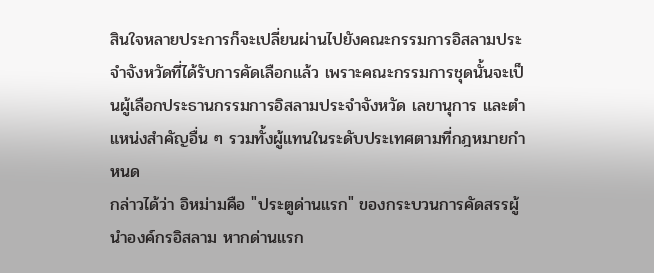สินใจหลายประการก็จะเปลี่ยนผ่านไปยังคณะกรรมการอิสลามประจำจังหวัดที่ได้รับการคัดเลือกแล้ว เพราะคณะกรรมการชุดนั้นจะเป็นผู้เลือกประธานกรรมการอิสลามประจำจังหวัด เลขานุการ และตำแหน่งสำคัญอื่น ๆ รวมทั้งผู้แทนในระดับประเทศตามที่กฎหมายกำหนด
กล่าวได้ว่า อิหม่ามคือ "ประตูด่านแรก" ของกระบวนการคัดสรรผู้นำองค์กรอิสลาม หากด่านแรก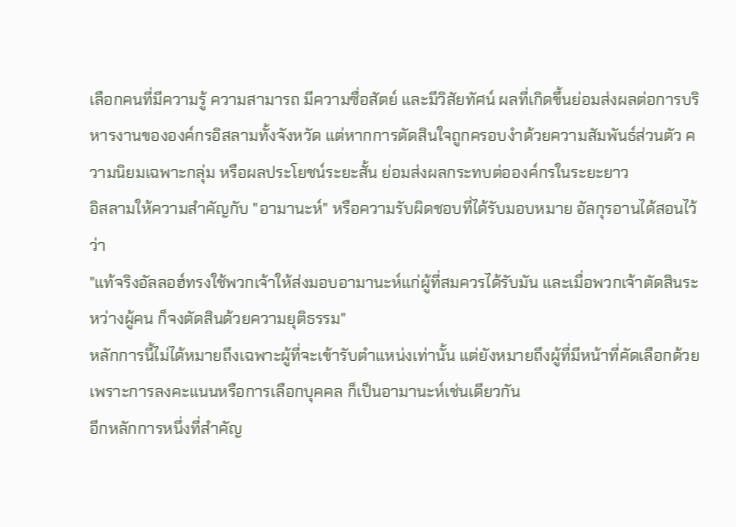เลือกคนที่มีความรู้ ความสามารถ มีความซื่อสัตย์ และมีวิสัยทัศน์ ผลที่เกิดขึ้นย่อมส่งผลต่อการบริหารงานขององค์กรอิสลามทั้งจังหวัด แต่หากการตัดสินใจถูกครอบงำด้วยความสัมพันธ์ส่วนตัว ความนิยมเฉพาะกลุ่ม หรือผลประโยชน์ระยะสั้น ย่อมส่งผลกระทบต่อองค์กรในระยะยาว
อิสลามให้ความสำคัญกับ "อามานะห์" หรือความรับผิดชอบที่ได้รับมอบหมาย อัลกุรอานได้สอนไว้ว่า
"แท้จริงอัลลอฮ์ทรงใช้พวกเจ้าให้ส่งมอบอามานะห์แก่ผู้ที่สมควรได้รับมัน และเมื่อพวกเจ้าตัดสินระหว่างผู้คน ก็จงตัดสินด้วยความยุติธรรม"
หลักการนี้ไม่ได้หมายถึงเฉพาะผู้ที่จะเข้ารับตำแหน่งเท่านั้น แต่ยังหมายถึงผู้ที่มีหน้าที่คัดเลือกด้วย เพราะการลงคะแนนหรือการเลือกบุคคล ก็เป็นอามานะห์เช่นเดียวกัน
อีกหลักการหนึ่งที่สำคัญ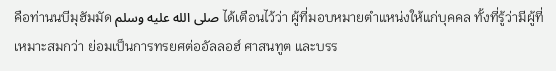คือท่านนบีมุฮัมมัด صلى الله عليه وسلم ได้เตือนไว้ว่า ผู้ที่มอบหมายตำแหน่งให้แก่บุคคล ทั้งที่รู้ว่ามีผู้ที่เหมาะสมกว่า ย่อมเป็นการทรยศต่ออัลลอฮ์ ศาสนทูต และบรร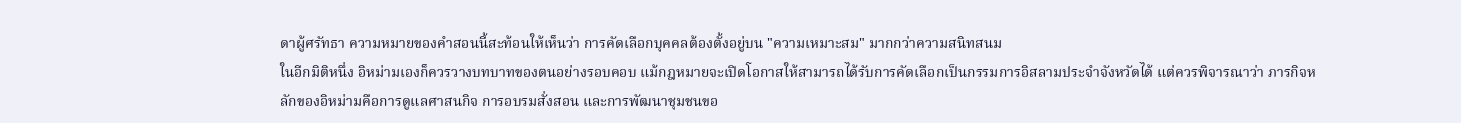ดาผู้ศรัทธา ความหมายของคำสอนนี้สะท้อนให้เห็นว่า การคัดเลือกบุคคลต้องตั้งอยู่บน "ความเหมาะสม" มากกว่าความสนิทสนม
ในอีกมิติหนึ่ง อิหม่ามเองก็ควรวางบทบาทของตนอย่างรอบคอบ แม้กฎหมายจะเปิดโอกาสให้สามารถได้รับการคัดเลือกเป็นกรรมการอิสลามประจำจังหวัดได้ แต่ควรพิจารณาว่า ภารกิจหลักของอิหม่ามคือการดูแลศาสนกิจ การอบรมสั่งสอน และการพัฒนาชุมชนขอ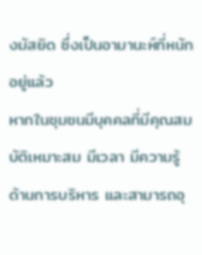งมัสยิด ซึ่งเป็นอามานะห์ที่หนักอยู่แล้ว
หากในชุมชนมีบุคคลที่มีคุณสมบัติเหมาะสม มีเวลา มีความรู้ด้านการบริหาร และสามารถอุ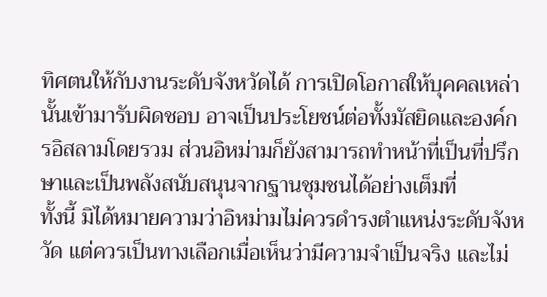ทิศตนให้กับงานระดับจังหวัดได้ การเปิดโอกาสให้บุคคลเหล่านั้นเข้ามารับผิดชอบ อาจเป็นประโยชน์ต่อทั้งมัสยิดและองค์กรอิสลามโดยรวม ส่วนอิหม่ามก็ยังสามารถทำหน้าที่เป็นที่ปรึกษาและเป็นพลังสนับสนุนจากฐานชุมชนได้อย่างเต็มที่
ทั้งนี้ มิได้หมายความว่าอิหม่ามไม่ควรดำรงตำแหน่งระดับจังหวัด แต่ควรเป็นทางเลือกเมื่อเห็นว่ามีความจำเป็นจริง และไม่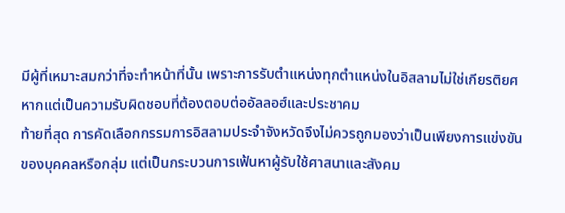มีผู้ที่เหมาะสมกว่าที่จะทำหน้าที่นั้น เพราะการรับตำแหน่งทุกตำแหน่งในอิสลามไม่ใช่เกียรติยศ หากแต่เป็นความรับผิดชอบที่ต้องตอบต่ออัลลอฮ์และประชาคม
ท้ายที่สุด การคัดเลือกกรรมการอิสลามประจำจังหวัดจึงไม่ควรถูกมองว่าเป็นเพียงการแข่งขันของบุคคลหรือกลุ่ม แต่เป็นกระบวนการเฟ้นหาผู้รับใช้ศาสนาและสังคม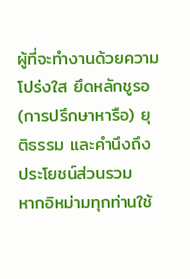ผู้ที่จะทำงานด้วยความโปร่งใส ยึดหลักชูรอ (การปรึกษาหารือ) ยุติธรรม และคำนึงถึงประโยชน์ส่วนรวม
หากอิหม่ามทุกท่านใช้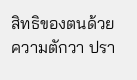สิทธิของตนด้วยความตักวา ปรา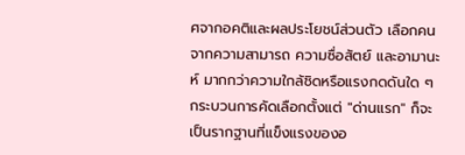ศจากอคติและผลประโยชน์ส่วนตัว เลือกคนจากความสามารถ ความซื่อสัตย์ และอามานะห์ มากกว่าความใกล้ชิดหรือแรงกดดันใด ๆ กระบวนการคัดเลือกตั้งแต่ "ด่านแรก" ก็จะเป็นรากฐานที่แข็งแรงของอ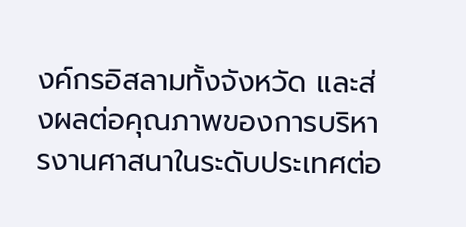งค์กรอิสลามทั้งจังหวัด และส่งผลต่อคุณภาพของการบริหารงานศาสนาในระดับประเทศต่อ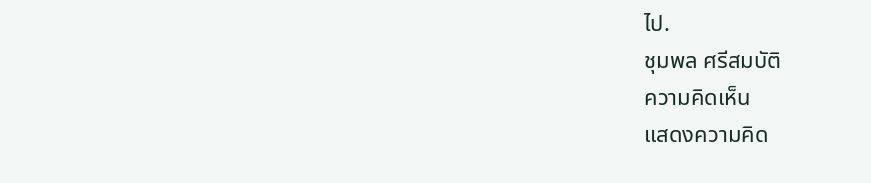ไป.
ชุมพล ศรีสมบัติ
ความคิดเห็น
แสดงความคิด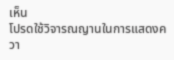เห็น
โปรดใช้วิจารณญานในการแสดงควา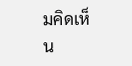มคิดเห็น